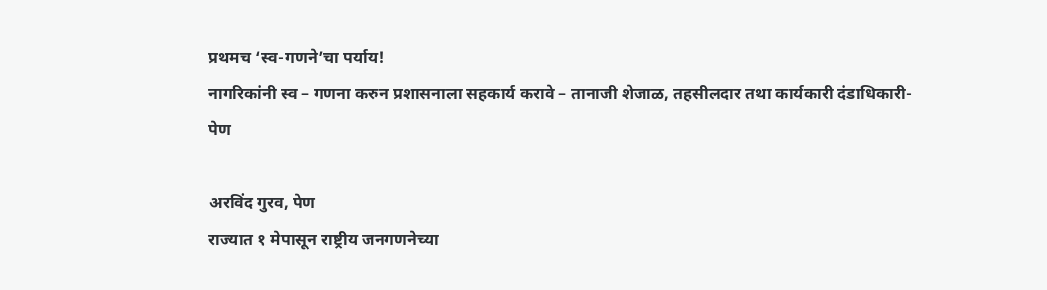प्रथमच ‘स्व-गणने’चा पर्याय!
नागरिकांनी स्व – गणना करुन प्रशासनाला सहकार्य करावे – तानाजी शेजाळ, तहसीलदार तथा कार्यकारी दंडाधिकारी-पेण

अरविंद गुरव, पेण
राज्यात १ मेपासून राष्ट्रीय जनगणनेच्या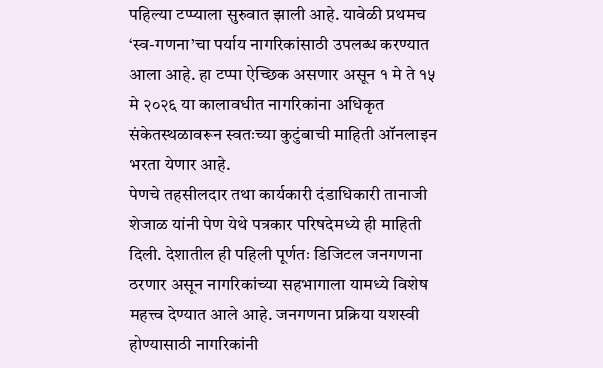पहिल्या टप्प्याला सुरुवात झाली आहे. यावेळी प्रथमच ‘स्व-गणना’चा पर्याय नागरिकांसाठी उपलब्ध करण्यात आला आहे. हा टप्पा ऐच्छिक असणार असून १ मे ते १५ मे २०२६ या कालावधीत नागरिकांना अधिकृत संकेतस्थळावरून स्वतःच्या कुटुंबाची माहिती ऑनलाइन भरता येणार आहे.
पेणचे तहसीलदार तथा कार्यकारी दंडाधिकारी तानाजी शेजाळ यांनी पेण येथे पत्रकार परिषदेमध्ये ही माहिती दिली. देशातील ही पहिली पूर्णतः डिजिटल जनगणना ठरणार असून नागरिकांच्या सहभागाला यामध्ये विशेष महत्त्व देण्यात आले आहे. जनगणना प्रक्रिया यशस्वी होण्यासाठी नागरिकांनी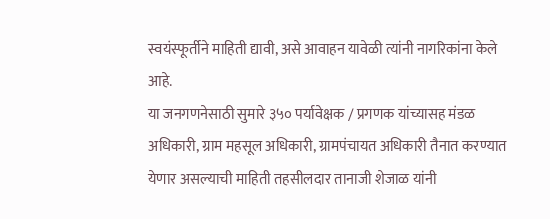स्वयंस्फूर्तीने माहिती द्यावी, असे आवाहन यावेळी त्यांनी नागरिकांना केले आहे.
या जनगणनेसाठी सुमारे ३५० पर्यावेक्षक / प्रगणक यांच्यासह मंडळ अधिकारी, ग्राम महसूल अधिकारी, ग्रामपंचायत अधिकारी तैनात करण्यात येणार असल्याची माहिती तहसीलदार तानाजी शेजाळ यांनी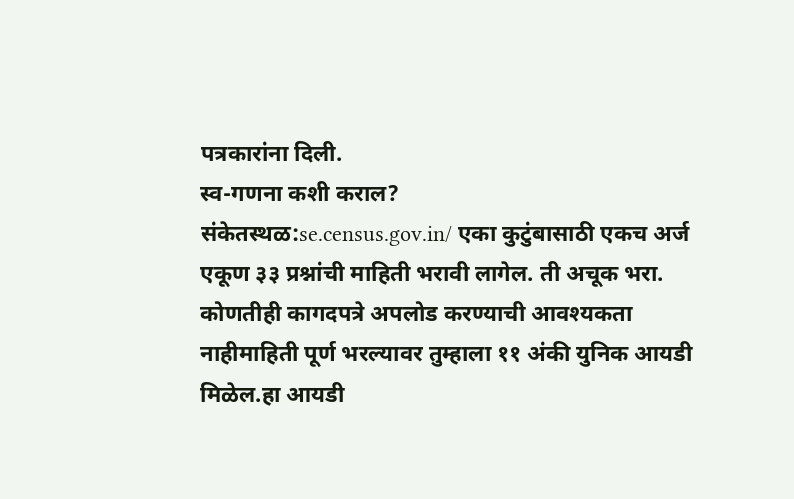पत्रकारांना दिली.
स्व-गणना कशी कराल?
संकेतस्थळ:se.census.gov.in/ एका कुटुंबासाठी एकच अर्ज एकूण ३३ प्रश्नांची माहिती भरावी लागेल. ती अचूक भरा. कोणतीही कागदपत्रे अपलोड करण्याची आवश्यकता नाहीमाहिती पूर्ण भरल्यावर तुम्हाला ११ अंकी युनिक आयडी मिळेल.हा आयडी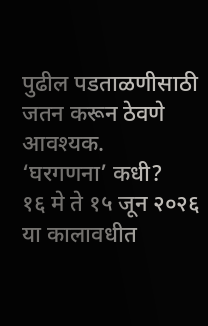पुढील पडताळणीसाठी जतन करून ठेवणे आवश्यक.
‘घरगणना’ कधी?
१६ मे ते १५ जून २०२६ या कालावधीत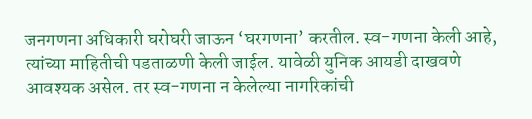जनगणना अधिकारी घरोघरी जाऊन ‘घरगणना’ करतील. स्व-गणना केली आहे, त्यांच्या माहितीची पडताळणी केली जाईल. यावेळी युनिक आयडी दाखवणे आवश्यक असेल. तर स्व-गणना न केलेल्या नागरिकांची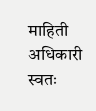माहिती अधिकारी स्वतः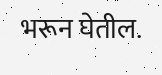भरून घेतील.